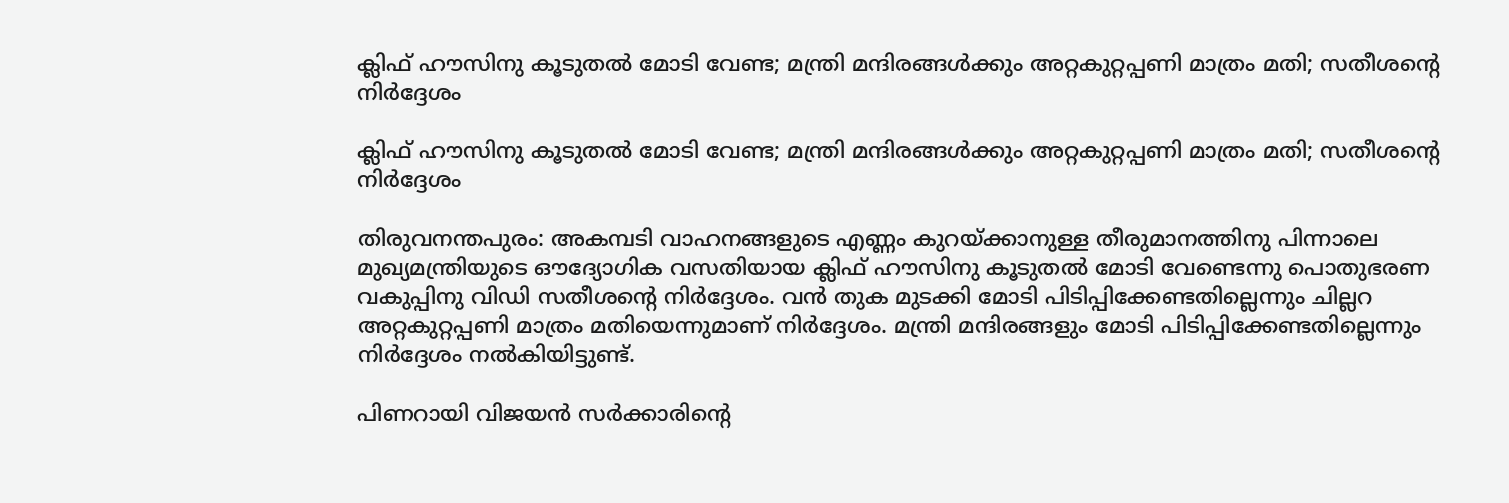ക്ലിഫ് ഹൗസിനു കൂടുതൽ മോടി വേണ്ട; മന്ത്രി മന്ദിരങ്ങൾക്കും അറ്റകുറ്റപ്പണി മാത്രം മതി; സതീശന്റെ നിർദ്ദേശം

ക്ലിഫ് ഹൗസിനു കൂടുതൽ മോടി വേണ്ട; മന്ത്രി മന്ദിരങ്ങൾക്കും അറ്റകുറ്റപ്പണി മാത്രം മതി; സതീശന്റെ നിർദ്ദേശം

തിരുവനന്തപുരം: അകമ്പടി വാഹനങ്ങളുടെ എണ്ണം കുറയ്ക്കാനുള്ള തീരുമാനത്തിനു പിന്നാലെ മുഖ്യമന്ത്രിയുടെ ഔദ്യോഗിക വസതിയായ ക്ലിഫ് ഹൗസിനു കൂടുതൽ മോടി വേണ്ടെന്നു പൊതുഭരണ വകുപ്പിനു വിഡി സതീശന്റെ നിർദ്ദേശം. വൻ തുക മുടക്കി മോടി പിടിപ്പിക്കേണ്ടതില്ലെന്നും ചില്ലറ അറ്റകുറ്റപ്പണി മാത്രം മതിയെന്നുമാണ് നിർദ്ദേശം. മന്ത്രി മന്ദിരങ്ങളും മോടി പിടിപ്പിക്കേണ്ടതില്ലെന്നും നിർദ്ദേശം നൽകിയിട്ടുണ്ട്.

പിണറായി വിജയൻ സർക്കാരിന്റെ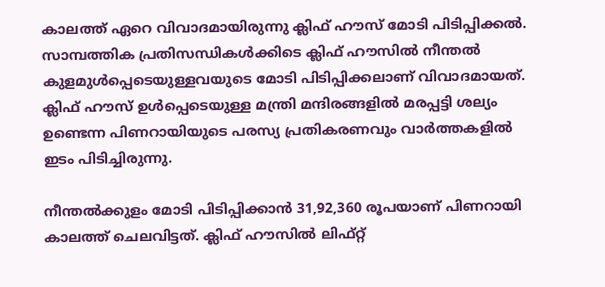കാലത്ത് ഏറെ വിവാദമായിരുന്നു ക്ലിഫ് ഹൗസ് മോടി പിടിപ്പിക്കൽ. സാമ്പത്തിക പ്രതിസന്ധികൾക്കിടെ ക്ലിഫ് ഹൗസിൽ നീന്തൽ കുളമുൾപ്പെടെയുള്ളവയുടെ മോടി പിടിപ്പിക്കലാണ് വിവാദമായത്. ക്ലിഫ് ഹൗസ് ഉൾപ്പെടെയുള്ള മന്ത്രി മന്ദിരങ്ങളിൽ മരപ്പട്ടി ശല്യം ഉണ്ടെന്ന പിണറായിയുടെ പരസ്യ പ്രതികരണവും വാർത്തകളിൽ ഇടം പിടിച്ചിരുന്നു.

നീന്തൽക്കുളം മോടി പിടിപ്പിക്കാൻ 31,92,360 രൂപയാണ് പിണറായി കാലത്ത് ചെലവിട്ടത്. ക്ലിഫ് ഹൗസിൽ ലിഫ്റ്റ്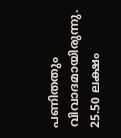പണിതതും വിവാദമായിരുന്നു. 25.50 ലക്ഷം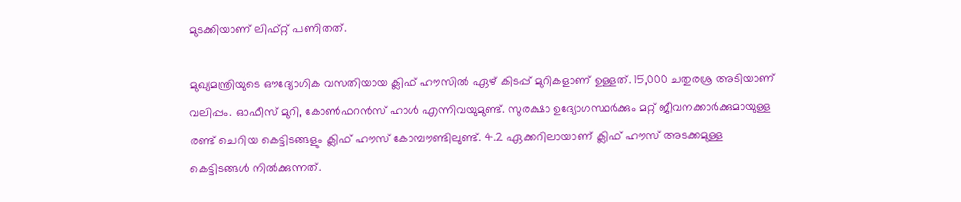മുടക്കിയാണ് ലിഫ്റ്റ് പണിതത്.

മുഖ്യമന്ത്രിയുടെ ഔദ്യോഗിക വസതിയായ ക്ലിഫ് ഹൗസിൽ ഏഴ് കിടപ്പ് മുറികളാണ് ഉള്ളത്. 15,000 ചതുരശ്ര അടിയാണ് വലിപ്പം. ഓഫീസ് മുറി, കോൺഫറൻസ് ഹാൾ എന്നിവയുമുണ്ട്. സുരക്ഷാ ഉദ്യോഗസ്ഥർക്കും മറ്റ് ജീവനക്കാർക്കുമായുള്ള രണ്ട് ചെറിയ കെട്ടിടങ്ങളും ക്ലിഫ് ഹൗസ് കോമ്പൗണ്ടിലുണ്ട്. 4.2 ഏക്കറിലായാണ് ക്ലിഫ് ഹൗസ് അടക്കമുള്ള കെട്ടിടങ്ങൾ നിൽക്കുന്നത്.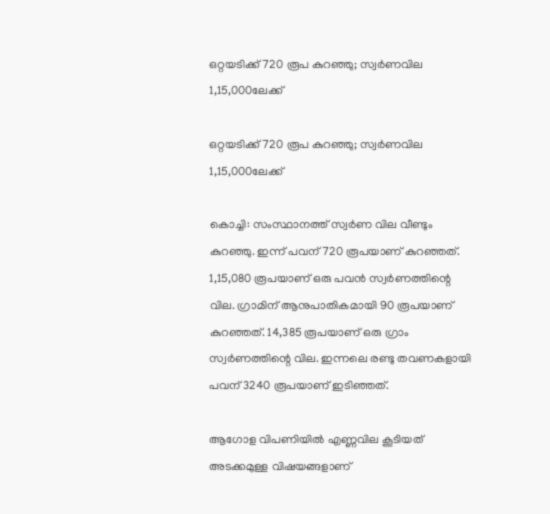ഒറ്റയടിക്ക് 720 രൂപ കുറഞ്ഞു; സ്വര്‍ണവില 1,15,000ലേക്ക്

ഒറ്റയടിക്ക് 720 രൂപ കുറഞ്ഞു; സ്വര്‍ണവില 1,15,000ലേക്ക്

കൊച്ചി: സംസ്ഥാനത്ത് സ്വര്‍ണ വില വീണ്ടും കുറഞ്ഞു. ഇന്ന് പവന് 720 രൂപയാണ് കുറഞ്ഞത്. 1,15,080 രൂപയാണ് ഒരു പവന്‍ സ്വര്‍ണത്തിന്റെ വില. ഗ്രാമിന് ആനുപാതികമായി 90 രൂപയാണ് കുറഞ്ഞത്. 14,385 രൂപയാണ് ഒരു ഗ്രാം സ്വര്‍ണത്തിന്റെ വില. ഇന്നലെ രണ്ടു തവണകളായി പവന് 3240 രൂപയാണ് ഇടിഞ്ഞത്.

ആഗോള വിപണിയില്‍ എണ്ണവില കൂടിയത് അടക്കമുള്ള വിഷയങ്ങളാണ്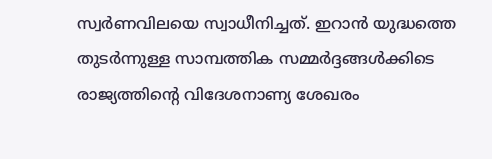സ്വര്‍ണവിലയെ സ്വാധീനിച്ചത്. ഇറാന്‍ യുദ്ധത്തെ തുടര്‍ന്നുള്ള സാമ്പത്തിക സമ്മര്‍ദ്ദങ്ങള്‍ക്കിടെ രാജ്യത്തിന്റെ വിദേശനാണ്യ ശേഖരം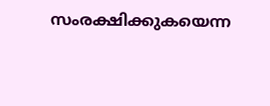സംരക്ഷിക്കുകയെന്ന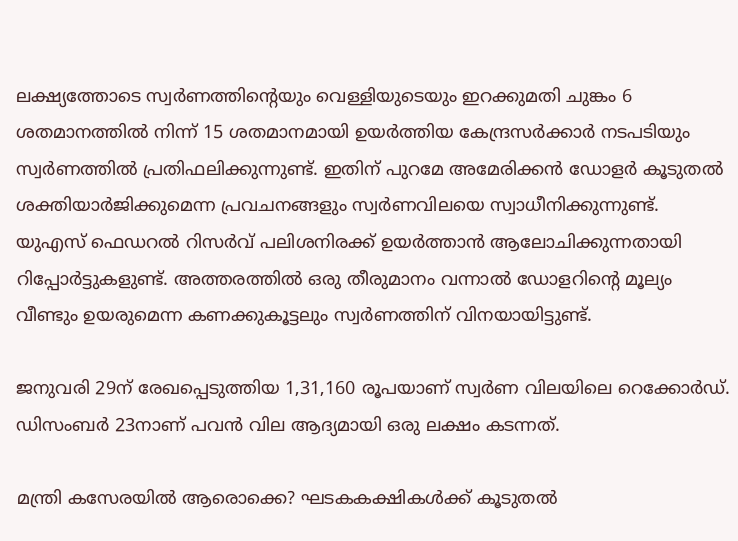ലക്ഷ്യത്തോടെ സ്വര്‍ണത്തിന്റെയും വെള്ളിയുടെയും ഇറക്കുമതി ചുങ്കം 6 ശതമാനത്തില്‍ നിന്ന് 15 ശതമാനമായി ഉയര്‍ത്തിയ കേന്ദ്രസര്‍ക്കാര്‍ നടപടിയും സ്വര്‍ണത്തില്‍ പ്രതിഫലിക്കുന്നുണ്ട്. ഇതിന് പുറമേ അമേരിക്കന്‍ ഡോളര്‍ കൂടുതല്‍ ശക്തിയാര്‍ജിക്കുമെന്ന പ്രവചനങ്ങളും സ്വര്‍ണവിലയെ സ്വാധീനിക്കുന്നുണ്ട്. യുഎസ് ഫെഡറല്‍ റിസര്‍വ് പലിശനിരക്ക് ഉയര്‍ത്താന്‍ ആലോചിക്കുന്നതായി റിപ്പോര്‍ട്ടുകളുണ്ട്. അത്തരത്തില്‍ ഒരു തീരുമാനം വന്നാല്‍ ഡോളറിന്റെ മൂല്യം വീണ്ടും ഉയരുമെന്ന കണക്കുകൂട്ടലും സ്വര്‍ണത്തിന് വിനയായിട്ടുണ്ട്.

ജനുവരി 29ന് രേഖപ്പെടുത്തിയ 1,31,160 രൂപയാണ് സ്വര്‍ണ വിലയിലെ റെക്കോര്‍ഡ്. ഡിസംബര്‍ 23നാണ് പവന്‍ വില ആദ്യമായി ഒരു ലക്ഷം കടന്നത്.

മന്ത്രി കസേരയില്‍ ആരൊക്കെ? ഘടകകക്ഷികള്‍ക്ക് കൂടുതല്‍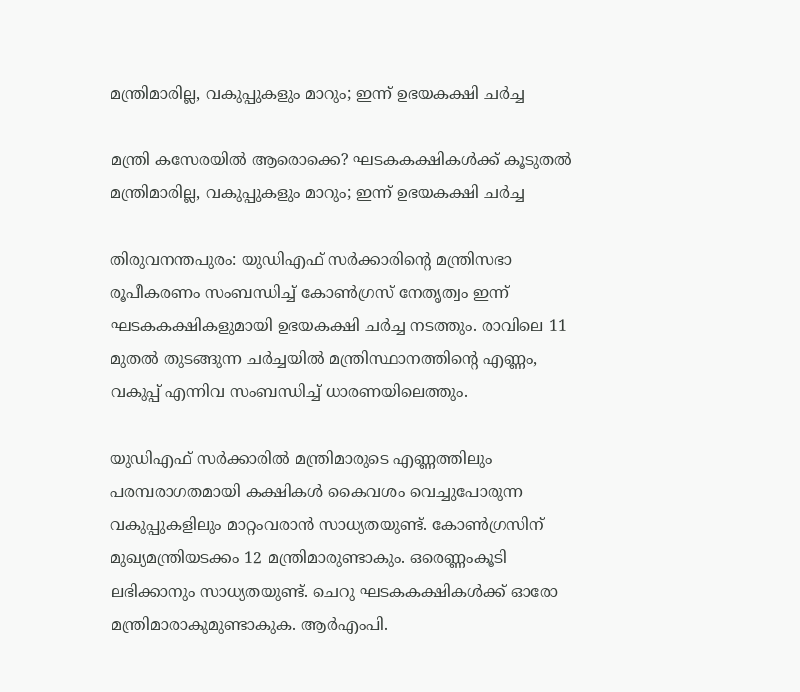മന്ത്രിമാരില്ല, വകുപ്പുകളും മാറും; ഇന്ന് ഉഭയകക്ഷി ചര്‍ച്ച

മന്ത്രി കസേരയില്‍ ആരൊക്കെ? ഘടകകക്ഷികള്‍ക്ക് കൂടുതല്‍ മന്ത്രിമാരില്ല, വകുപ്പുകളും മാറും; ഇന്ന് ഉഭയകക്ഷി ചര്‍ച്ച

തിരുവനന്തപുരം: യുഡിഎഫ് സര്‍ക്കാരിന്റെ മന്ത്രിസഭാ രൂപീകരണം സംബന്ധിച്ച് കോണ്‍ഗ്രസ് നേതൃത്വം ഇന്ന് ഘടകകക്ഷികളുമായി ഉഭയകക്ഷി ചര്‍ച്ച നടത്തും. രാവിലെ 11 മുതല്‍ തുടങ്ങുന്ന ചര്‍ച്ചയില്‍ മന്ത്രിസ്ഥാനത്തിന്റെ എണ്ണം, വകുപ്പ് എന്നിവ സംബന്ധിച്ച് ധാരണയിലെത്തും.

യുഡിഎഫ് സര്‍ക്കാരില്‍ മന്ത്രിമാരുടെ എണ്ണത്തിലും പരമ്പരാഗതമായി കക്ഷികള്‍ കൈവശം വെച്ചുപോരുന്ന വകുപ്പുകളിലും മാറ്റംവരാന്‍ സാധ്യതയുണ്ട്. കോണ്‍ഗ്രസിന് മുഖ്യമന്ത്രിയടക്കം 12 മന്ത്രിമാരുണ്ടാകും. ഒരെണ്ണംകൂടി ലഭിക്കാനും സാധ്യതയുണ്ട്. ചെറു ഘടകകക്ഷികള്‍ക്ക് ഓരോ മന്ത്രിമാരാകുമുണ്ടാകുക. ആര്‍എംപി.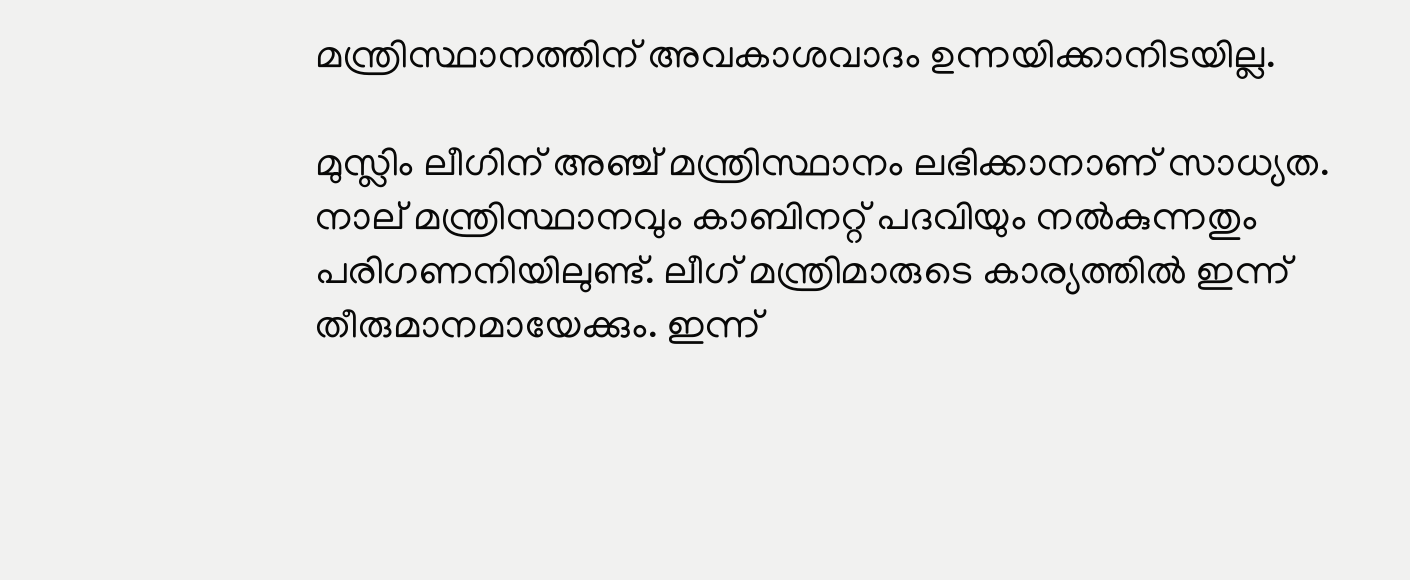മന്ത്രിസ്ഥാനത്തിന് അവകാശവാദം ഉന്നയിക്കാനിടയില്ല.

മുസ്ലിം ലീഗിന് അഞ്ച് മന്ത്രിസ്ഥാനം ലഭിക്കാനാണ് സാധ്യത. നാല് മന്ത്രിസ്ഥാനവും കാബിനറ്റ് പദവിയും നല്‍കുന്നതും പരിഗണനിയിലുണ്ട്. ലീഗ് മന്ത്രിമാരുടെ കാര്യത്തില്‍ ഇന്ന് തീരുമാനമായേക്കും. ഇന്ന്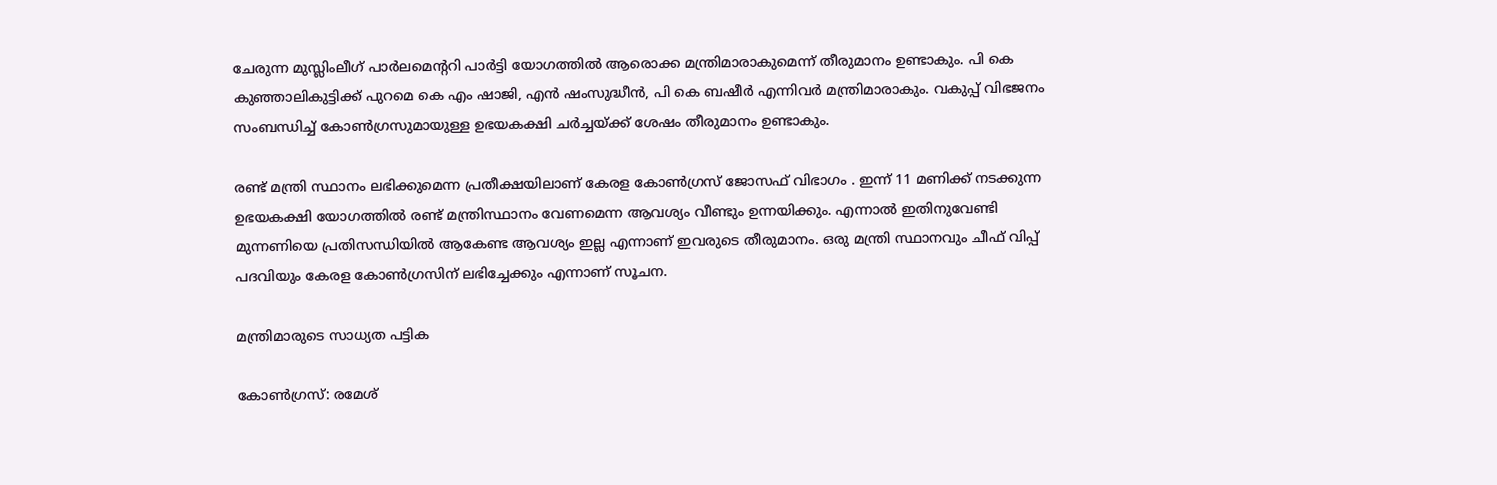ചേരുന്ന മുസ്ലിംലീഗ് പാര്‍ലമെന്ററി പാര്‍ട്ടി യോഗത്തില്‍ ആരൊക്ക മന്ത്രിമാരാകുമെന്ന് തീരുമാനം ഉണ്ടാകും. പി കെ കുഞ്ഞാലികുട്ടിക്ക് പുറമെ കെ എം ഷാജി, എന്‍ ഷംസുദ്ധീന്‍, പി കെ ബഷീര്‍ എന്നിവര്‍ മന്ത്രിമാരാകും. വകുപ്പ് വിഭജനം സംബന്ധിച്ച് കോണ്‍ഗ്രസുമായുള്ള ഉഭയകക്ഷി ചര്‍ച്ചയ്ക്ക് ശേഷം തീരുമാനം ഉണ്ടാകും.

രണ്ട് മന്ത്രി സ്ഥാനം ലഭിക്കുമെന്ന പ്രതീക്ഷയിലാണ് കേരള കോണ്‍ഗ്രസ് ജോസഫ് വിഭാഗം . ഇന്ന് 11 മണിക്ക് നടക്കുന്ന ഉഭയകക്ഷി യോഗത്തില്‍ രണ്ട് മന്ത്രിസ്ഥാനം വേണമെന്ന ആവശ്യം വീണ്ടും ഉന്നയിക്കും. എന്നാല്‍ ഇതിനുവേണ്ടി മുന്നണിയെ പ്രതിസന്ധിയില്‍ ആകേണ്ട ആവശ്യം ഇല്ല എന്നാണ് ഇവരുടെ തീരുമാനം. ഒരു മന്ത്രി സ്ഥാനവും ചീഫ് വിപ്പ് പദവിയും കേരള കോണ്‍ഗ്രസിന് ലഭിച്ചേക്കും എന്നാണ് സൂചന.

മന്ത്രിമാരുടെ സാധ്യത പട്ടിക

കോണ്‍ഗ്രസ്: രമേശ്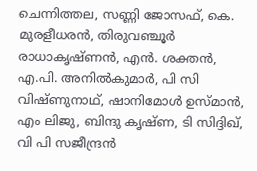ചെന്നിത്തല, സണ്ണി ജോസഫ്, കെ. മുരളീധരന്‍, തിരുവഞ്ചൂര്‍ രാധാകൃഷ്ണന്‍, എന്‍. ശക്തന്‍, എ.പി. അനില്‍കുമാര്‍, പി സി വിഷ്ണുനാഥ്, ഷാനിമോള്‍ ഉസ്മാന്‍, എം ലിജു, ബിന്ദു കൃഷ്ണ, ടി സിദ്ദിഖ്, വി പി സജീന്ദ്രന്‍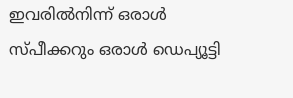ഇവരില്‍നിന്ന് ഒരാള്‍ സ്പീക്കറും ഒരാള്‍ ഡെപ്യൂട്ടി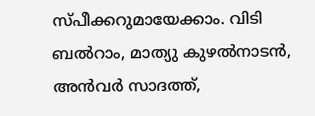സ്പീക്കറുമായേക്കാം. വിടി ബല്‍റാം, മാത്യു കുഴല്‍നാടന്‍, അന്‍വര്‍ സാദത്ത്,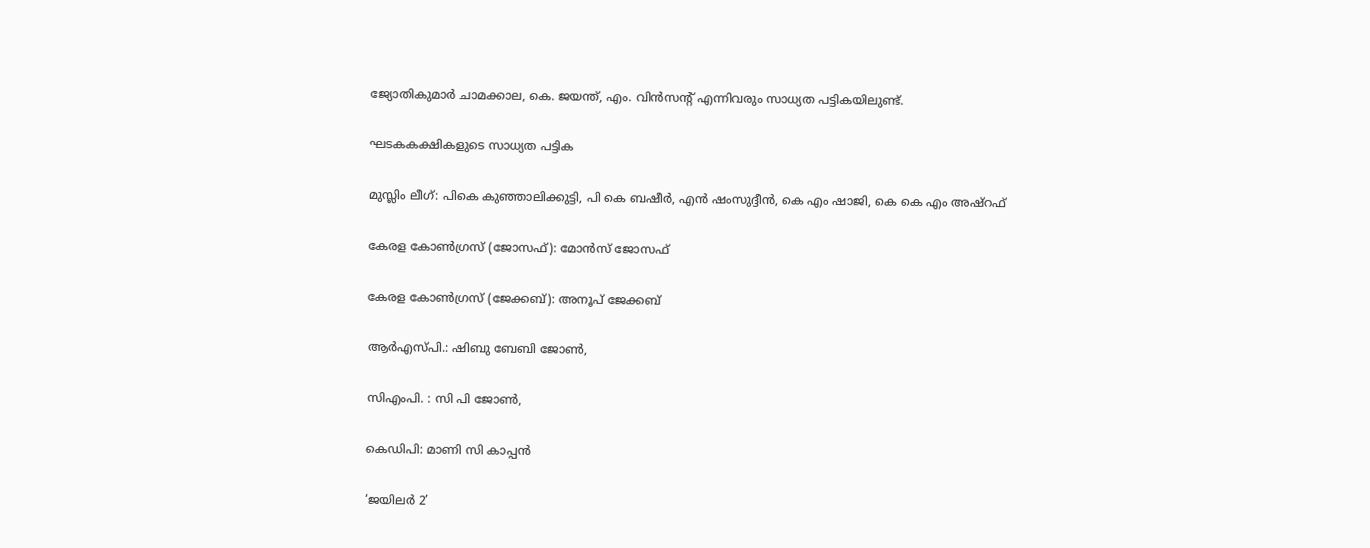ജ്യോതികുമാര്‍ ചാമക്കാല, കെ. ജയന്ത്, എം. വിന്‍സന്റ് എന്നിവരും സാധ്യത പട്ടികയിലുണ്ട്.

ഘടകകക്ഷികളുടെ സാധ്യത പട്ടിക

മുസ്ലിം ലീഗ്: പികെ കുഞ്ഞാലിക്കുട്ടി, പി കെ ബഷീര്‍, എന്‍ ഷംസുദ്ദീന്‍, കെ എം ഷാജി, കെ കെ എം അഷ്റഫ്

കേരള കോണ്‍ഗ്രസ് (ജോസഫ്): മോന്‍സ് ജോസഫ്

കേരള കോണ്‍ഗ്രസ് (ജേക്കബ്): അനൂപ് ജേക്കബ്

ആര്‍എസ്പി.: ഷിബു ബേബി ജോണ്‍,

സിഎംപി. : സി പി ജോണ്‍,

കെഡിപി: മാണി സി കാപ്പന്‍

‘ജയിലർ 2’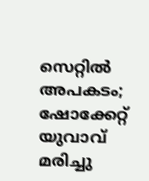സെറ്റിൽ അപകടം; ഷോക്കേറ്റ് യുവാവ് മരിച്ചു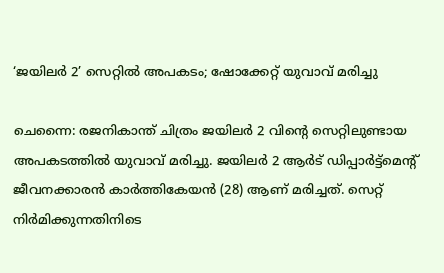‘ജയിലർ 2’ സെറ്റിൽ അപകടം; ഷോക്കേറ്റ് യുവാവ് മരിച്ചു

ചെന്നൈ: രജനികാന്ത് ചിത്രം ജയിലർ 2 വിന്റെ സെറ്റിലുണ്ടായ അപകടത്തിൽ യുവാവ് മരിച്ചു. ജയിലർ 2 ആർട് ഡിപ്പാർട്ട്മെന്റ് ജീവനക്കാരൻ കാർത്തികേയൻ (28) ആണ് മരിച്ചത്. സെറ്റ് നിർമിക്കുന്നതിനിടെ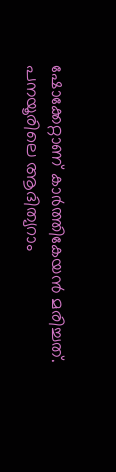ഷോക്കേറ്റാണ് കാർത്തികേയൻ മരിച്ചത്. പനയൂരിലെ ആദിത്യറാം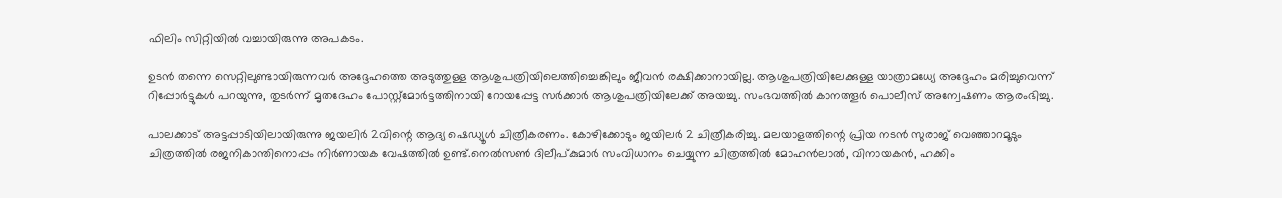ഫിലിം സിറ്റിയിൽ വച്ചായിരുന്നു അപകടം.

ഉടൻ തന്നെ സെറ്റിലുണ്ടായിരുന്നവർ അദ്ദേഹത്തെ അടുത്തുള്ള ആശുപത്രിയിലെത്തിച്ചെങ്കിലും ജീവൻ രക്ഷിക്കാനായില്ല. ആശുപത്രിയിലേക്കുള്ള യാത്രാമധ്യേ അദ്ദേഹം മരിച്ചുവെന്ന് റിപ്പോർട്ടുകൾ പറയുന്നു, തുടർന്ന് മൃതദേഹം പോസ്റ്റ്‌മോർട്ടത്തിനായി റോയപ്പേട്ട സർക്കാർ ആശുപത്രിയിലേക്ക് അയച്ചു. സംഭവത്തിൽ കാനത്തൂർ പൊലീസ് അന്വേഷണം ആരംഭിച്ചു.

പാലക്കാട് അട്ടപ്പാടിയിലായിരുന്നു ജയലിര്‍ 2വിന്റെ ആദ്യ ഷെഡ്യൂള്‍ ചിത്രീകരണം. കോഴിക്കോടും ജയിലര്‍ 2 ചിത്രീകരിച്ചു. മലയാളത്തിന്റെ പ്രിയ നടൻ സുരാജ് വെഞ്ഞാറമൂടും ചിത്രത്തില്‍ രജനികാന്തിനൊപ്പം നിര്‍ണായക വേഷത്തില്‍ ഉണ്ട്.നെൽസൺ ദിലീപ്കുമാർ സംവിധാനം ചെയ്യുന്ന ചിത്രത്തിൽ മോഹൻലാൽ, വിനായകൻ, ഹക്കിം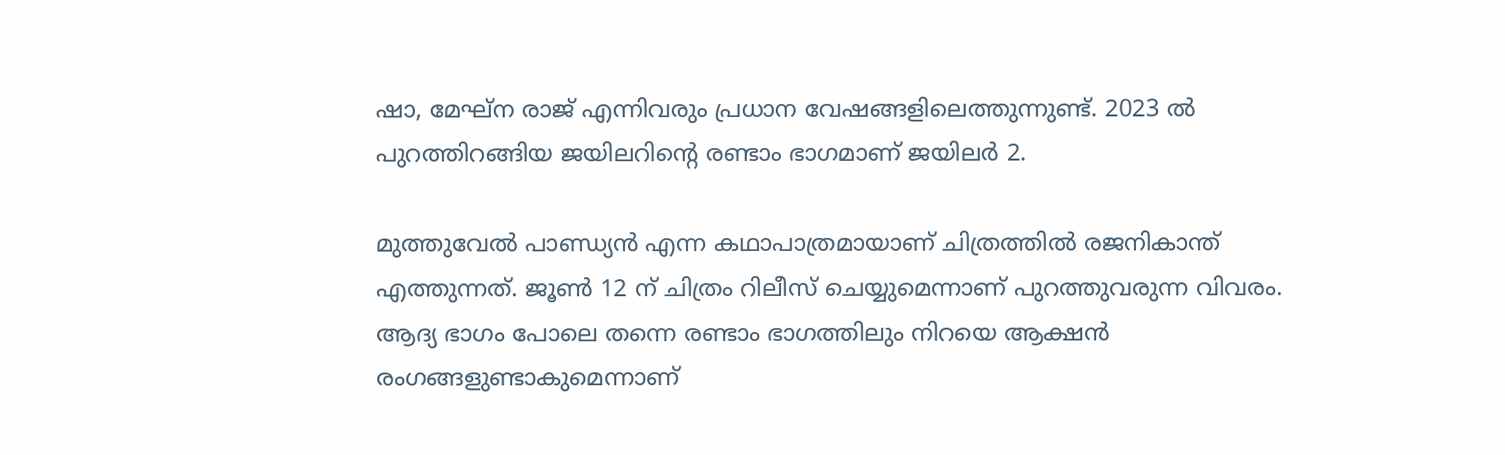ഷാ, മേഘ്ന രാജ് എന്നിവരും പ്രധാന വേഷങ്ങളിലെത്തുന്നുണ്ട്. 2023 ൽ പുറത്തിറങ്ങിയ ജയിലറിന്റെ രണ്ടാം ഭാഗമാണ് ജയിലർ 2.

മുത്തുവേൽ പാണ്ഡ്യൻ എന്ന കഥാപാത്രമായാണ് ചിത്രത്തിൽ രജനികാന്ത് എത്തുന്നത്. ജൂൺ 12 ന് ചിത്രം റിലീസ് ചെയ്യുമെന്നാണ് പുറത്തുവരുന്ന വിവരം. ആദ്യ ഭാഗം പോലെ തന്നെ രണ്ടാം ഭാഗത്തിലും നിറയെ ആക്ഷൻ രംഗങ്ങളുണ്ടാകുമെന്നാണ്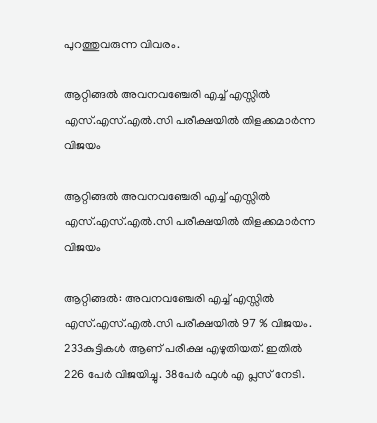പുറത്തുവരുന്ന വിവരം.

ആറ്റിങ്ങൽ അവനവഞ്ചേരി എച്ച് എസ്സിൽ എസ്.എസ്.എൽ.സി പരീക്ഷയിൽ തിളക്കമാർന്ന വിജയം

ആറ്റിങ്ങൽ അവനവഞ്ചേരി എച്ച് എസ്സിൽ എസ്.എസ്.എൽ.സി പരീക്ഷയിൽ തിളക്കമാർന്ന വിജയം

ആറ്റിങ്ങൽ: അവനവഞ്ചേരി എച്ച് എസ്സിൽ എസ്.എസ്.എൽ.സി പരീക്ഷയിൽ 97 % വിജയം. 233കുട്ടികൾ ആണ് പരീക്ഷ എഴുതിയത്. ഇതിൽ 226 പേർ വിജയിച്ചു. 38പേർ ഫുൾ എ പ്ലസ് നേടി.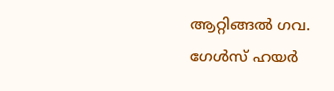ആറ്റിങ്ങൽ ഗവ. ഗേൾസ് ഹയർ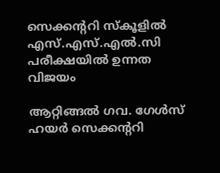സെക്കന്ററി സ്കൂളിൽ എസ്.എസ്.എൽ.സി പരീക്ഷയിൽ ഉന്നത വിജയം

ആറ്റിങ്ങൽ ഗവ. ഗേൾസ് ഹയർ സെക്കന്ററി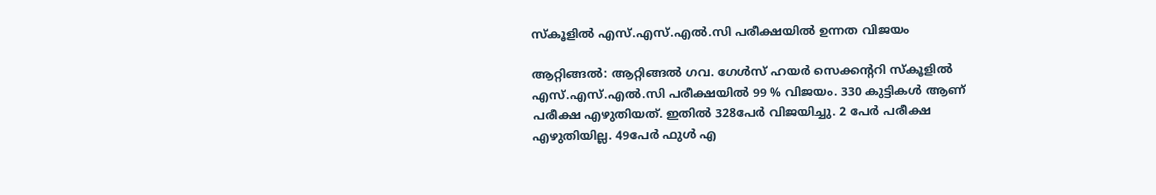സ്കൂളിൽ എസ്.എസ്.എൽ.സി പരീക്ഷയിൽ ഉന്നത വിജയം

ആറ്റിങ്ങൽ: ആറ്റിങ്ങൽ ഗവ. ഗേൾസ് ഹയർ സെക്കന്ററി സ്കൂളിൽ എസ്.എസ്.എൽ.സി പരീക്ഷയിൽ 99 % വിജയം. 330 കുട്ടികൾ ആണ് പരീക്ഷ എഴുതിയത്. ഇതിൽ 328പേർ വിജയിച്ചു. 2 പേർ പരീക്ഷ എഴുതിയില്ല. 49പേർ ഫുൾ എ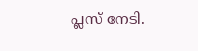പ്ലസ് നേടി.